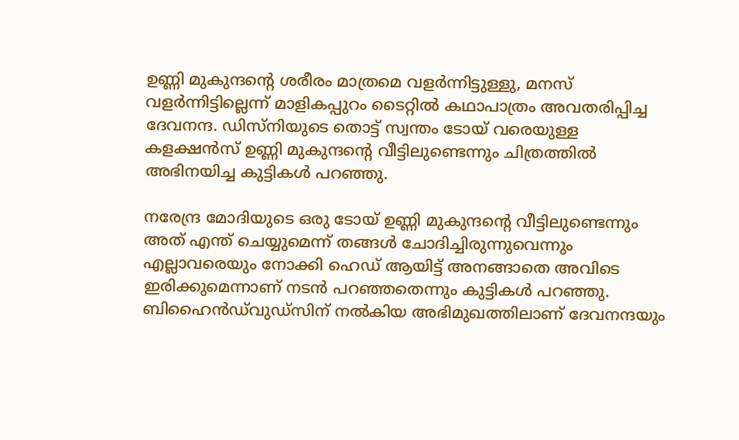ഉണ്ണി മുകുന്ദന്റെ ശരീരം മാത്രമെ വളര്‍ന്നിട്ടുള്ളു, മനസ് വളര്‍ന്നിട്ടില്ലെന്ന് മാളികപ്പുറം ടൈറ്റില്‍ കഥാപാത്രം അവതരിപ്പിച്ച ദേവനന്ദ. ഡിസ്‌നിയുടെ തൊട്ട് സ്വന്തം ടോയ് വരെയുള്ള കളക്ഷന്‍സ് ഉണ്ണി മുകുന്ദന്റെ വീട്ടിലുണ്ടെന്നും ചിത്രത്തില്‍ അഭിനയിച്ച കുട്ടികള്‍ പറഞ്ഞു.

നരേന്ദ്ര മോദിയുടെ ഒരു ടോയ് ഉണ്ണി മുകുന്ദന്റെ വീട്ടിലുണ്ടെന്നും അത് എന്ത് ചെയ്യുമെന്ന് തങ്ങള്‍ ചോദിച്ചിരുന്നുവെന്നും എല്ലാവരെയും നോക്കി ഹെഡ് ആയിട്ട് അനങ്ങാതെ അവിടെ ഇരിക്കുമെന്നാണ് നടന്‍ പറഞ്ഞതെന്നും കുട്ടികള്‍ പറഞ്ഞു. ബിഹൈന്‍ഡ്‌വുഡ്‌സിന് നല്‍കിയ അഭിമുഖത്തിലാണ് ദേവനന്ദയും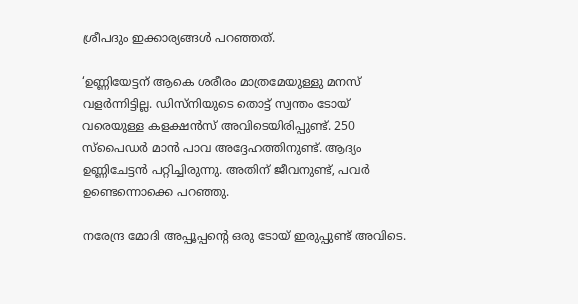ശ്രീപദും ഇക്കാര്യങ്ങള്‍ പറഞ്ഞത്.

‘ഉണ്ണിയേട്ടന് ആകെ ശരീരം മാത്രമേയുള്ളു മനസ് വളര്‍ന്നിട്ടില്ല. ഡിസ്നിയുടെ തൊട്ട് സ്വന്തം ടോയ് വരെയുള്ള കളക്ഷന്‍സ് അവിടെയിരിപ്പുണ്ട്. 250 സ്‌പൈഡര്‍ മാന്‍ പാവ അദ്ദേഹത്തിനുണ്ട്. ആദ്യം ഉണ്ണിചേട്ടന്‍ പറ്റിച്ചിരുന്നു. അതിന് ജീവനുണ്ട്, പവര്‍ ഉണ്ടെന്നൊക്കെ പറഞ്ഞു.

നരേന്ദ്ര മോദി അപ്പൂപ്പന്റെ ഒരു ടോയ് ഇരുപ്പുണ്ട് അവിടെ.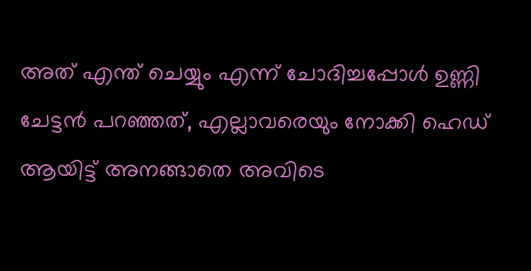അത് എന്ത് ചെയ്യും എന്ന് ചോദിച്ചപ്പോള്‍ ഉണ്ണി ചേട്ടന്‍ പറഞ്ഞത്, എല്ലാവരെയും നോക്കി ഹെഡ് ആയിട്ട് അനങ്ങാതെ അവിടെ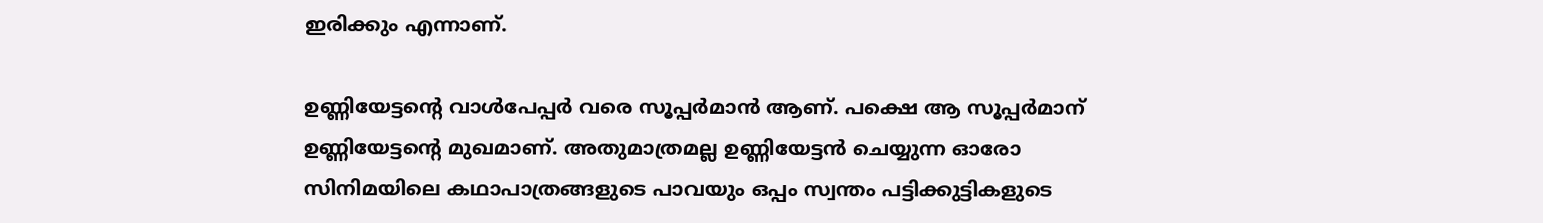ഇരിക്കും എന്നാണ്.

ഉണ്ണിയേട്ടന്റെ വാള്‍പേപ്പര്‍ വരെ സൂപ്പര്‍മാന്‍ ആണ്. പക്ഷെ ആ സൂപ്പര്‍മാന് ഉണ്ണിയേട്ടന്റെ മുഖമാണ്. അതുമാത്രമല്ല ഉണ്ണിയേട്ടന്‍ ചെയ്യുന്ന ഓരോ സിനിമയിലെ കഥാപാത്രങ്ങളുടെ പാവയും ഒപ്പം സ്വന്തം പട്ടിക്കുട്ടികളുടെ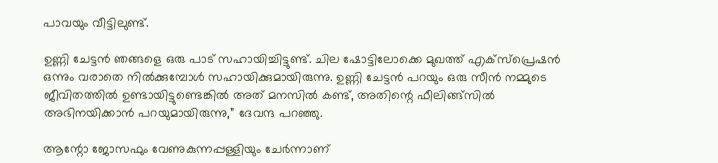പാവയും വീട്ടിലുണ്ട്.

ഉണ്ണി ചേട്ടന്‍ ഞങ്ങളെ ഒരു പാട് സഹായിച്ചിട്ടുണ്ട്. ചില ഷോട്ടിലോക്കെ മുഖത്ത് എക്‌സ്‌പ്രെഷന്‍ ഒന്നും വരാതെ നില്‍ക്കുമ്പോള്‍ സഹായിക്കുമായിരുന്നു. ഉണ്ണി ചേട്ടന്‍ പറയും ഒരു സീന്‍ നമ്മുടെ ജീവിതത്തില്‍ ഉണ്ടായിട്ടുണ്ടെങ്കില്‍ അത് മനസില്‍ കണ്ട്, അതിന്റെ ഫീലിങ്ങ്‌സില്‍ അഭിനയിക്കാന്‍ പറയുമായിരുന്നു,” ദേവന്ദ പറഞ്ഞു.

ആന്റോ ജോസഫും വേണുകുന്നപ്പള്ളിയും ചേര്‍ന്നാണ്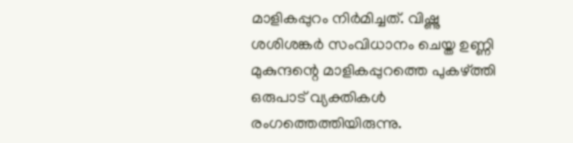മാളികപ്പുറം നിര്‍മിച്ചത്. വിഷ്ണു ശശിശങ്കര്‍ സംവിധാനം ചെയ്ത ഉണ്ണി മുകുന്ദന്റെ മാളികപ്പുറത്തെ പുകഴ്ത്തി ഒരുപാട് വ്യക്തികള്‍ രംഗത്തെത്തിയിരുന്നു.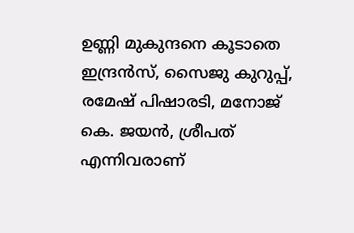ഉണ്ണി മുകുന്ദനെ കൂടാതെ ഇന്ദ്രന്‍സ്, സൈജു കുറുപ്പ്, രമേഷ് പിഷാരടി, മനോജ് കെ. ജയന്‍, ശ്രീപത് എന്നിവരാണ്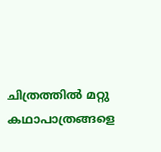ചിത്രത്തില്‍ മറ്റു കഥാപാത്രങ്ങളെ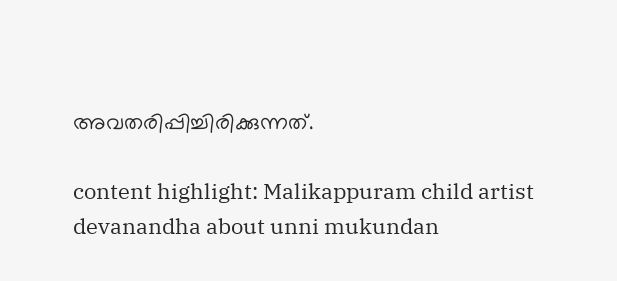അവതരിപ്പിച്ചിരിക്കുന്നത്.

content highlight: Malikappuram child artist devanandha about unni mukundan